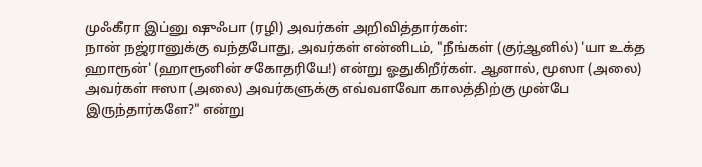முஃகீரா இப்னு ஷுஃபா (ரழி) அவர்கள் அறிவித்தார்கள்:
நான் நஜ்ரானுக்கு வந்தபோது, அவர்கள் என்னிடம், "நீங்கள் (குர்ஆனில்) 'யா உக்த ஹாரூன்' (ஹாரூனின் சகோதரியே!) என்று ஓதுகிறீர்கள். ஆனால், மூஸா (அலை) அவர்கள் ஈஸா (அலை) அவர்களுக்கு எவ்வளவோ காலத்திற்கு முன்பே இருந்தார்களே?" என்று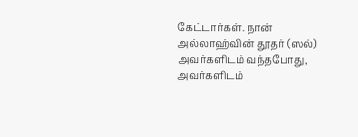கேட்டார்கள். நான் அல்லாஹ்வின் தூதர் (ஸல்) அவர்களிடம் வந்தபோது, அவர்களிடம்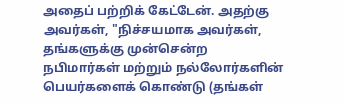அதைப் பற்றிக் கேட்டேன். அதற்கு அவர்கள், "நிச்சயமாக அவர்கள், தங்களுக்கு முன்சென்ற நபிமார்கள் மற்றும் நல்லோர்களின் பெயர்களைக் கொண்டு (தங்கள்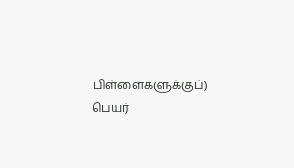பிள்ளைகளுக்குப்) பெயர்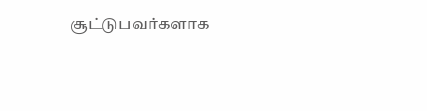சூட்டுபவர்களாக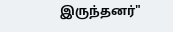இருந்தனர்"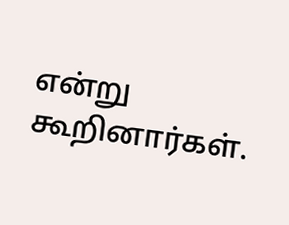என்று கூறினார்கள்.